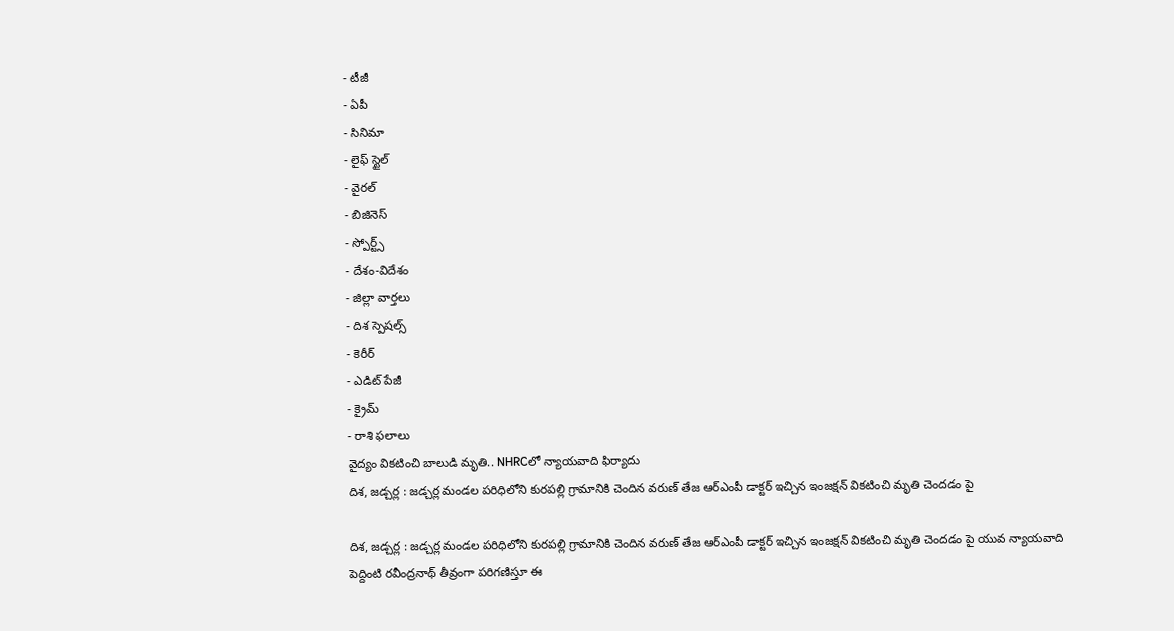- టీజీ
- ఏపీ
- సినిమా
- లైఫ్ స్టైల్
- వైరల్
- బిజినెస్
- స్పోర్ట్స్
- దేశం-విదేశం
- జిల్లా వార్తలు
- దిశ స్పెషల్స్
- కెరీర్
- ఎడిట్ పేజీ
- క్రైమ్
- రాశి ఫలాలు
వైద్యం వికటించి బాలుడి మృతి.. NHRCలో న్యాయవాది ఫిర్యాదు
దిశ, జడ్చర్ల : జడ్చర్ల మండల పరిధిలోని కురపల్లి గ్రామానికి చెందిన వరుణ్ తేజ ఆర్ఎంపీ డాక్టర్ ఇచ్చిన ఇంజక్షన్ వికటించి మృతి చెందడం పై

దిశ, జడ్చర్ల : జడ్చర్ల మండల పరిధిలోని కురపల్లి గ్రామానికి చెందిన వరుణ్ తేజ ఆర్ఎంపీ డాక్టర్ ఇచ్చిన ఇంజక్షన్ వికటించి మృతి చెందడం పై యువ న్యాయవాది పెద్దింటి రవీంద్రనాథ్ తీవ్రంగా పరిగణిస్తూ ఈ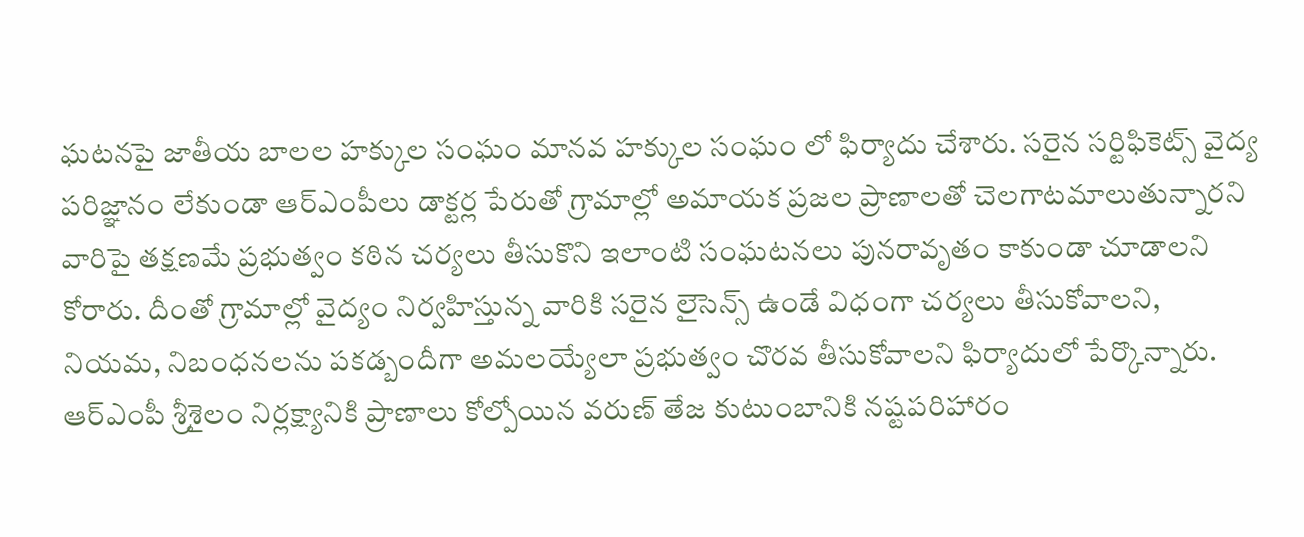ఘటనపై జాతీయ బాలల హక్కుల సంఘం మానవ హక్కుల సంఘం లో ఫిర్యాదు చేశారు. సరైన సర్టిఫికెట్స్ వైద్య పరిజ్ఞానం లేకుండా ఆర్ఎంపీలు డాక్టర్ల పేరుతో గ్రామాల్లో అమాయక ప్రజల ప్రాణాలతో చెలగాటమాలుతున్నారని వారిపై తక్షణమే ప్రభుత్వం కఠిన చర్యలు తీసుకొని ఇలాంటి సంఘటనలు పునరావృతం కాకుండా చూడాలని కోరారు. దీంతో గ్రామాల్లో వైద్యం నిర్వహిస్తున్న వారికి సరైన లైసెన్స్ ఉండే విధంగా చర్యలు తీసుకోవాలని, నియమ, నిబంధనలను పకడ్బందీగా అమలయ్యేలా ప్రభుత్వం చొరవ తీసుకోవాలని ఫిర్యాదులో పేర్కొన్నారు. ఆర్ఎంపీ శ్రీశైలం నిర్లక్ష్యానికి ప్రాణాలు కోల్పోయిన వరుణ్ తేజ కుటుంబానికి నష్టపరిహారం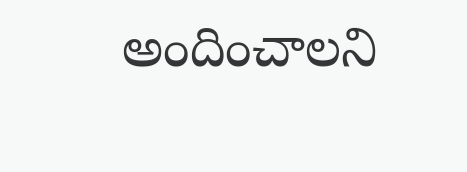అందించాలని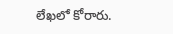లేఖలో కోరారు.